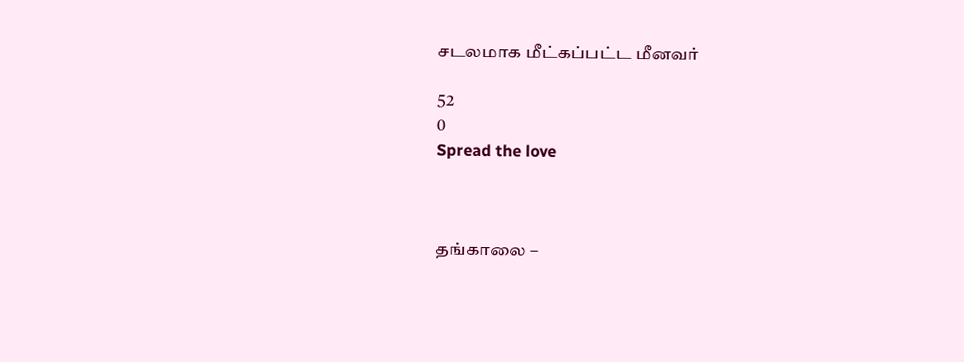சடலமாக மீட்கப்பட்ட மீனவர்

52
0
Spread the love



தங்காலை –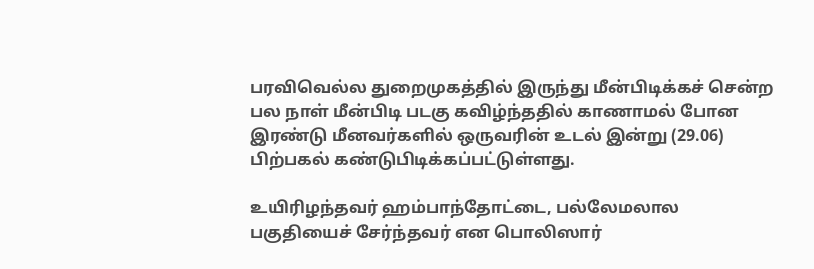பரவிவெல்ல துறைமுகத்தில் இருந்து மீன்பிடிக்கச் சென்ற பல நாள் மீன்பிடி படகு கவிழ்ந்ததில் காணாமல் போன இரண்டு மீனவர்களில் ஒருவரின் உடல் இன்று (29.06) பிற்பகல் கண்டுபிடிக்கப்பட்டுள்ளது.

உயிரிழந்தவர் ஹம்பாந்தோட்டை, பல்லேமலால பகுதியைச் சேர்ந்தவர் என பொலிஸார்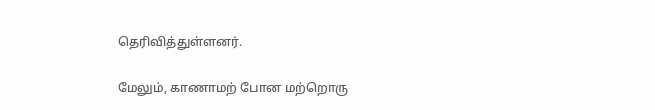தெரிவித்துள்ளனர்.

மேலும், காணாமற் போன மற்றொரு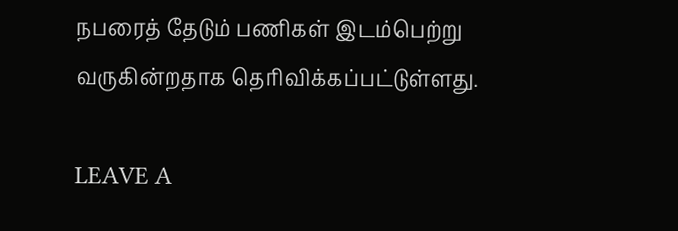நபரைத் தேடும் பணிகள் இடம்பெற்று வருகின்றதாக தெரிவிக்கப்பட்டுள்ளது.

LEAVE A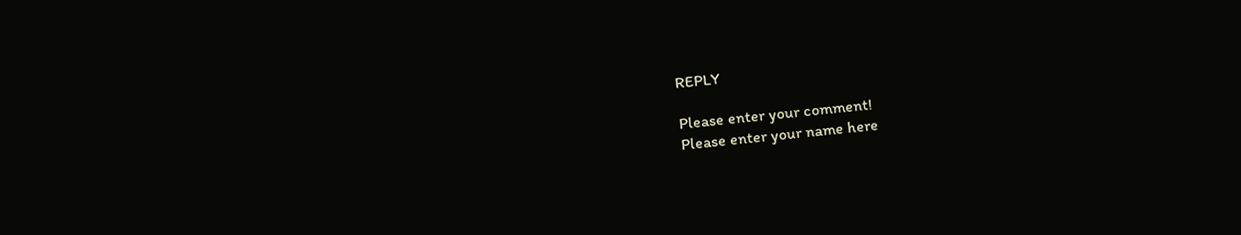REPLY

Please enter your comment!
Please enter your name here